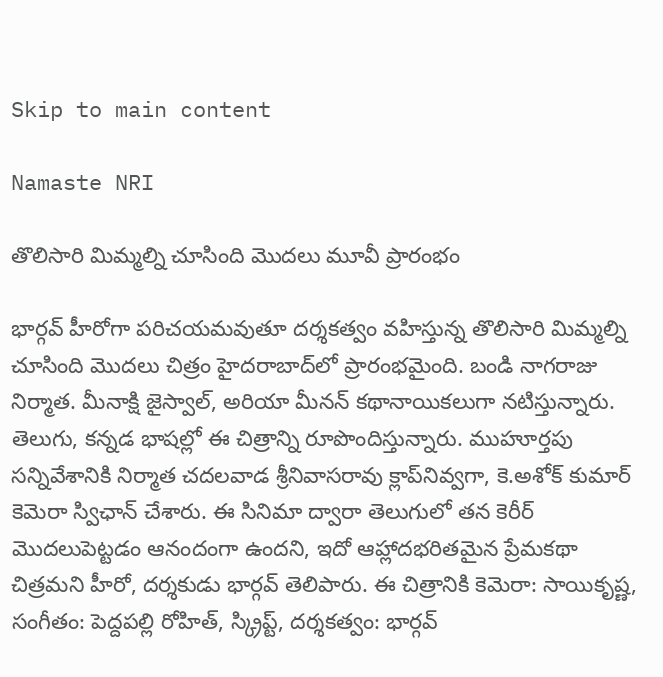Skip to main content

Namaste NRI

తొలిసారి మిమ్మల్ని చూసింది మొదలు మూవీ ప్రారంభం

భార్గవ్‌ హీరోగా పరిచయమవుతూ దర్శకత్వం వహిస్తున్న తొలిసారి మిమ్మల్ని చూసింది మొదలు చిత్రం హైదరాబాద్‌లో ప్రారంభమైంది. బండి నాగరాజు నిర్మాత. మీనాక్షి జైస్వాల్‌, అరియా మీనన్‌ కథానాయికలుగా నటిస్తున్నారు. తెలుగు, కన్నడ భాషల్లో ఈ చిత్రాన్ని రూపొందిస్తున్నారు. ముహూర్తపు సన్నివేశానికి నిర్మాత చదలవాడ శ్రీనివాసరావు క్లాప్‌నివ్వగా, కె.అశోక్‌ కుమార్‌ కెమెరా స్విఛాన్‌ చేశారు. ఈ సినిమా ద్వారా తెలుగులో తన కెరీర్‌ మొదలుపెట్టడం ఆనందంగా ఉందని, ఇదో ఆహ్లాదభరితమైన ప్రేమకథా చిత్రమని హీరో, దర్శకుడు భార్గవ్‌ తెలిపారు. ఈ చిత్రానికి కెమెరా: సాయికృష్ణ, సంగీతం: పెద్దపల్లి రోహిత్‌, స్క్రిప్ట్‌, దర్శకత్వం: భార్గవ్‌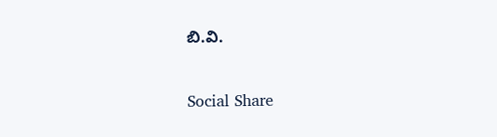బి.వి.

Social Share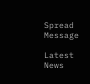Spread Message

Latest News